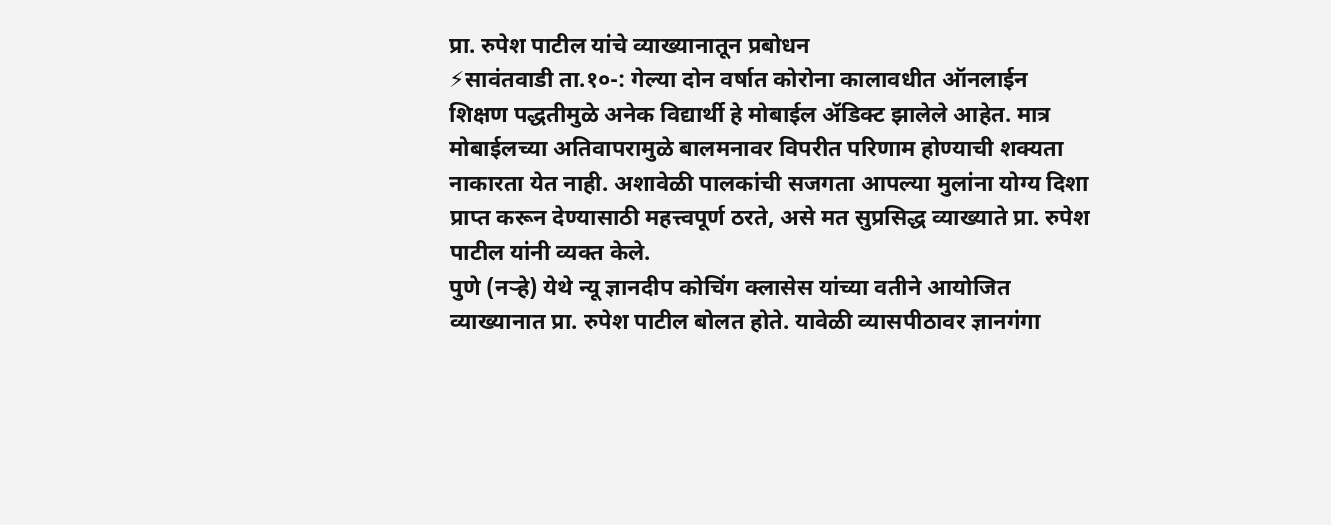प्रा. रुपेश पाटील यांचे व्याख्यानातून प्रबोधन
⚡सावंतवाडी ता.१०-: गेल्या दोन वर्षात कोरोना कालावधीत ऑनलाईन शिक्षण पद्धतीमुळे अनेक विद्यार्थी हे मोबाईल ॲडिक्ट झालेले आहेत. मात्र मोबाईलच्या अतिवापरामुळे बालमनावर विपरीत परिणाम होण्याची शक्यता नाकारता येत नाही. अशावेळी पालकांची सजगता आपल्या मुलांना योग्य दिशा प्राप्त करून देण्यासाठी महत्त्वपूर्ण ठरते, असे मत सुप्रसिद्ध व्याख्याते प्रा. रुपेश पाटील यांनी व्यक्त केले.
पुणे (नऱ्हे) येथे न्यू ज्ञानदीप कोचिंग क्लासेस यांच्या वतीने आयोजित व्याख्यानात प्रा. रुपेश पाटील बोलत होते. यावेळी व्यासपीठावर ज्ञानगंगा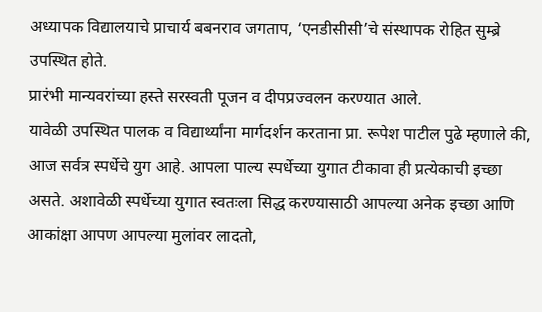अध्यापक विद्यालयाचे प्राचार्य बबनराव जगताप, ‘एनडीसीसी’चे संस्थापक रोहित सुम्ब्रे उपस्थित होते.
प्रारंभी मान्यवरांच्या हस्ते सरस्वती पूजन व दीपप्रज्वलन करण्यात आले.
यावेळी उपस्थित पालक व विद्यार्थ्यांना मार्गदर्शन करताना प्रा. रूपेश पाटील पुढे म्हणाले की, आज सर्वत्र स्पर्धेचे युग आहे. आपला पाल्य स्पर्धेच्या युगात टीकावा ही प्रत्येकाची इच्छा असते. अशावेळी स्पर्धेच्या युगात स्वतःला सिद्ध करण्यासाठी आपल्या अनेक इच्छा आणि आकांक्षा आपण आपल्या मुलांवर लादतो,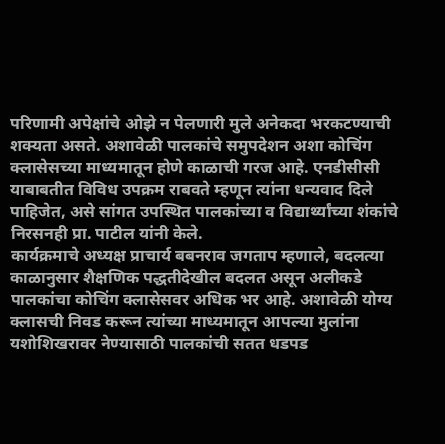परिणामी अपेक्षांचे ओझे न पेलणारी मुले अनेकदा भरकटण्याची शक्यता असते. अशावेळी पालकांचे समुपदेशन अशा कोचिंग क्लासेसच्या माध्यमातून होणे काळाची गरज आहे. एनडीसीसी याबाबतीत विविध उपक्रम राबवते म्हणून त्यांना धन्यवाद दिले पाहिजेत, असे सांगत उपस्थित पालकांच्या व विद्यार्थ्यांच्या शंकांचे निरसनही प्रा. पाटील यांनी केले.
कार्यक्रमाचे अध्यक्ष प्राचार्य बबनराव जगताप म्हणाले, बदलत्या काळानुसार शैक्षणिक पद्धतीदेखील बदलत असून अलीकडे पालकांचा कोचिंग क्लासेसवर अधिक भर आहे. अशावेळी योग्य क्लासची निवड करून त्यांच्या माध्यमातून आपल्या मुलांना यशोशिखरावर नेण्यासाठी पालकांची सतत धडपड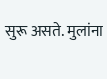सुरू असते. मुलांना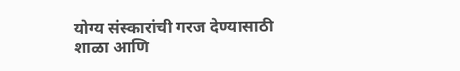योग्य संस्कारांची गरज देण्यासाठी शाळा आणि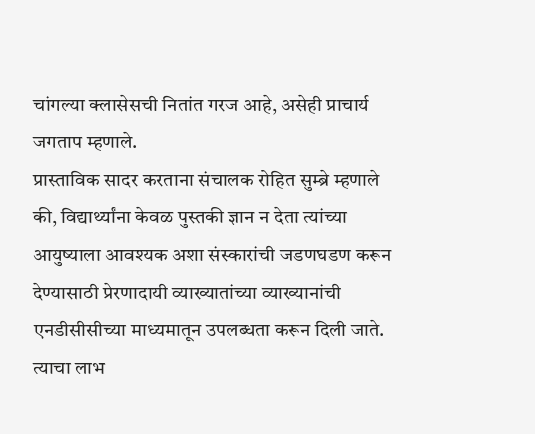चांगल्या क्लासेसची नितांत गरज आहे, असेही प्राचार्य जगताप म्हणाले.
प्रास्ताविक सादर करताना संचालक रोहित सुम्ब्रे म्हणाले की, विद्यार्थ्यांना केवळ पुस्तकी ज्ञान न देता त्यांच्या आयुष्याला आवश्यक अशा संस्कारांची जडणघडण करून देण्यासाठी प्रेरणादायी व्याख्यातांच्या व्याख्यानांची एनडीसीसीच्या माध्यमातून उपलब्धता करून दिली जाते. त्याचा लाभ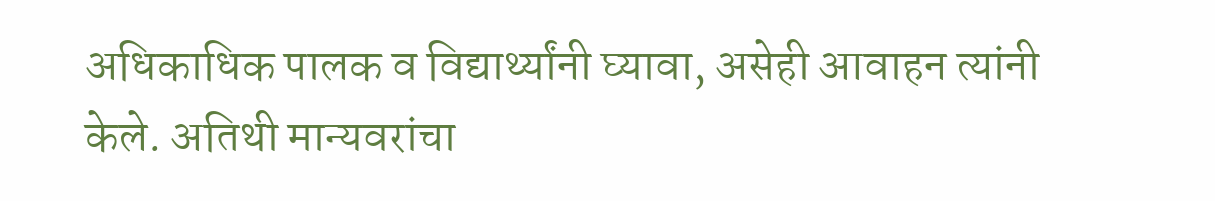अधिकाधिक पालक व विद्यार्थ्यांनी घ्यावा, असेही आवाहन त्यांनी केले. अतिथी मान्यवरांचा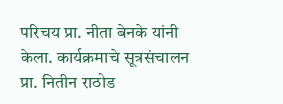परिचय प्रा. नीता बेनके यांनी केला. कार्यक्रमाचे सूत्रसंचालन प्रा. नितीन राठोड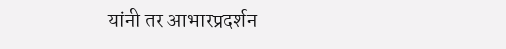यांनी तर आभारप्रदर्शन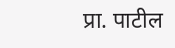प्रा. पाटील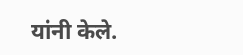यांनी केले.